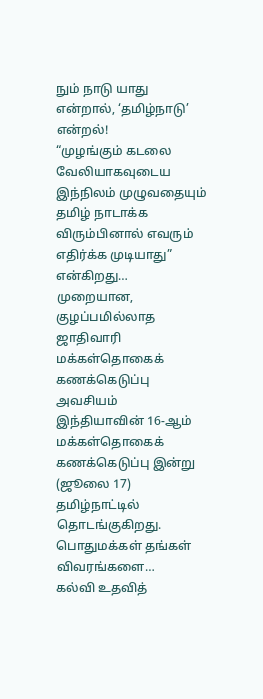நும் நாடு யாது என்றால், ‘தமிழ்நாடு’ என்றல்!
“முழங்கும் கடலை வேலியாகவுடைய இந்நிலம் முழுவதையும் தமிழ் நாடாக்க விரும்பினால் எவரும் எதிர்க்க முடியாது” என்கிறது…
முறையான, குழப்பமில்லாத ஜாதிவாரி மக்கள்தொகைக் கணக்கெடுப்பு அவசியம்
இந்தியாவின் 16-ஆம் மக்கள்தொகைக் கணக்கெடுப்பு இன்று (ஜூலை 17) தமிழ்நாட்டில் தொடங்குகிறது. பொதுமக்கள் தங்கள் விவரங்களை…
கல்வி உதவித்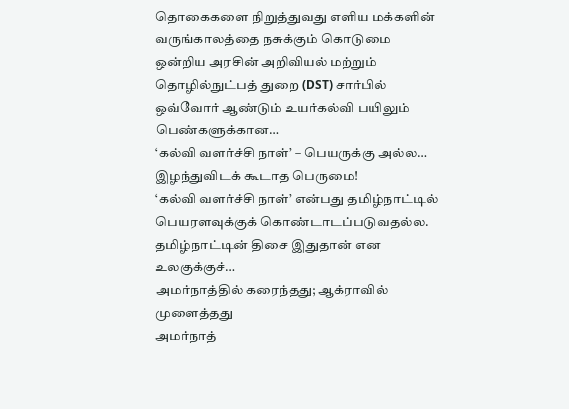தொகைகளை நிறுத்துவது எளிய மக்களின் வருங்காலத்தை நசுக்கும் கொடுமை
ஒன்றிய அரசின் அறிவியல் மற்றும் தொழில்நுட்பத் துறை (DST) சார்பில் ஒவ்வோர் ஆண்டும் உயர்கல்வி பயிலும் பெண்களுக்கான…
‘கல்வி வளர்ச்சி நாள்’ – பெயருக்கு அல்ல… இழந்துவிடக் கூடாத பெருமை!
‘கல்வி வளர்ச்சி நாள்’ என்பது தமிழ்நாட்டில் பெயரளவுக்குக் கொண்டாடப்படுவதல்ல. தமிழ்நாட்டின் திசை இதுதான் என உலகுக்குச்…
அமர்நாத்தில் கரைந்தது; ஆக்ராவில் முளைத்தது
அமர்நாத்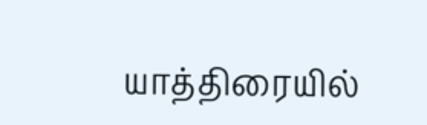யாத்திரையில்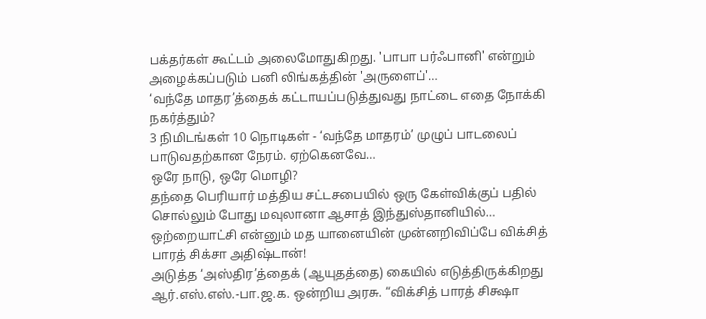பக்தர்கள் கூட்டம் அலைமோதுகிறது. 'பாபா பர்ஃபானி' என்றும் அழைக்கப்படும் பனி லிங்கத்தின் 'அருளைப்'…
‘வந்தே மாதர’த்தைக் கட்டாயப்படுத்துவது நாட்டை எதை நோக்கி நகர்த்தும்?
3 நிமிடங்கள் 10 நொடிகள் - ‘வந்தே மாதரம்’ முழுப் பாடலைப் பாடுவதற்கான நேரம். ஏற்கெனவே…
ஒரே நாடு, ஒரே மொழி?
தந்தை பெரியார் மத்திய சட்டசபையில் ஒரு கேள்விக்குப் பதில் சொல்லும் போது மவுலானா ஆசாத் இந்துஸ்தானியில்…
ஒற்றையாட்சி என்னும் மத யானையின் முன்னறிவிப்பே விக்சித் பாரத் சிக்சா அதிஷ்டான்!
அடுத்த ‘அஸ்திர’த்தைக் (ஆயுதத்தை) கையில் எடுத்திருக்கிறது ஆர்.எஸ்.எஸ்.-பா.ஜ.க. ஒன்றிய அரசு. “விக்சித் பாரத் சிக்ஷா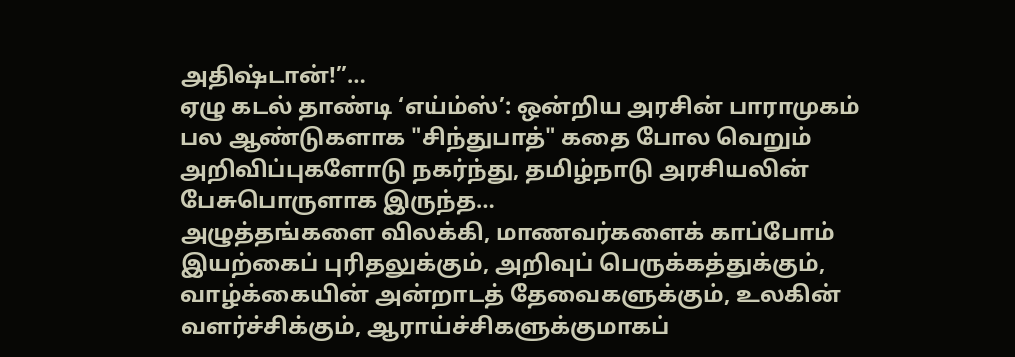அதிஷ்டான்!”…
ஏழு கடல் தாண்டி ‘எய்ம்ஸ்’: ஒன்றிய அரசின் பாராமுகம்
பல ஆண்டுகளாக "சிந்துபாத்" கதை போல வெறும் அறிவிப்புகளோடு நகர்ந்து, தமிழ்நாடு அரசியலின் பேசுபொருளாக இருந்த…
அழுத்தங்களை விலக்கி, மாணவர்களைக் காப்போம்
இயற்கைப் புரிதலுக்கும், அறிவுப் பெருக்கத்துக்கும், வாழ்க்கையின் அன்றாடத் தேவைகளுக்கும், உலகின் வளர்ச்சிக்கும், ஆராய்ச்சிகளுக்குமாகப்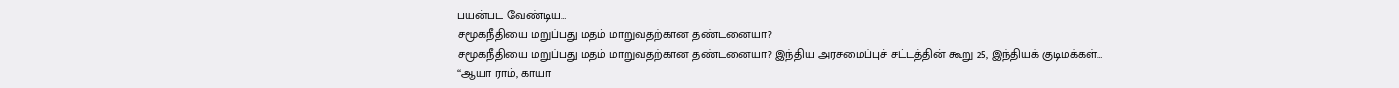பயன்பட வேண்டிய…
சமூகநீதியை மறுப்பது மதம் மாறுவதற்கான தண்டனையா?
சமூகநீதியை மறுப்பது மதம் மாறுவதற்கான தண்டனையா? இந்திய அரசமைப்புச் சட்டத்தின் கூறு 25, இந்தியக் குடிமக்கள்…
‘‘ஆயா ராம், காயா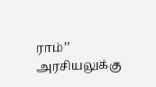ராம்’’ அரசியலுக்கு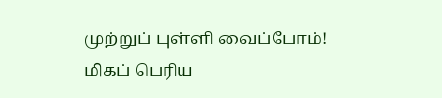முற்றுப் புள்ளி வைப்போம்!
மிகப் பெரிய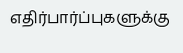எதிர்பார்ப்புகளுக்கு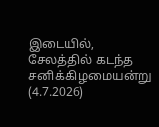இடையில், சேலத்தில் கடந்த சனிக்கிழமையன்று (4.7.2026)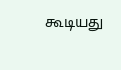கூடியது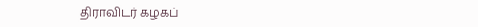திராவிடர் கழகப்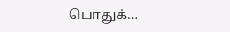பொதுக்…